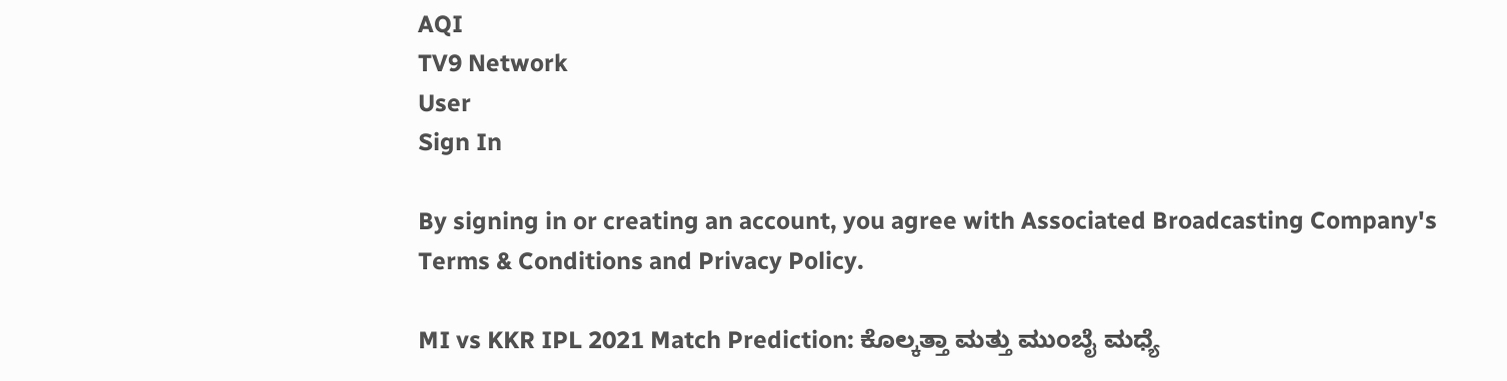AQI
TV9 Network
User
Sign In

By signing in or creating an account, you agree with Associated Broadcasting Company's Terms & Conditions and Privacy Policy.

MI vs KKR IPL 2021 Match Prediction: ಕೊಲ್ಕತ್ತಾ ಮತ್ತು ಮುಂಬೈ ಮಧ್ಯೆ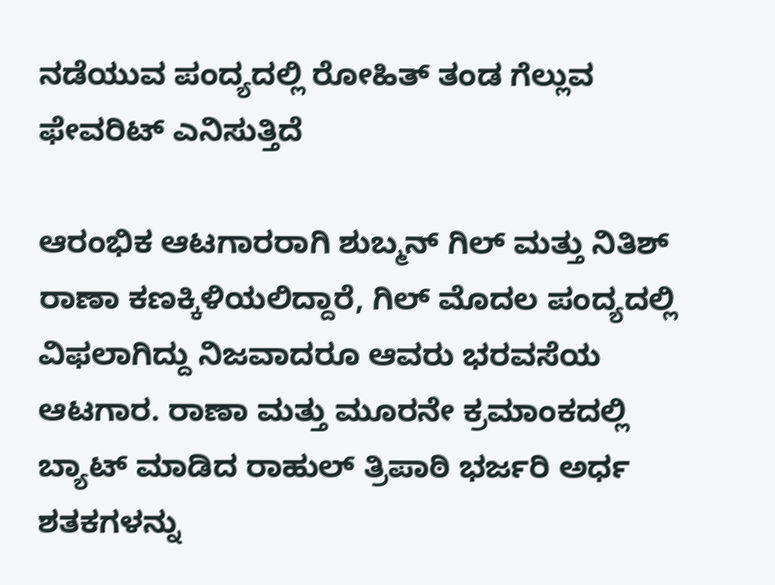ನಡೆಯುವ ಪಂದ್ಯದಲ್ಲಿ ರೋಹಿತ್ ತಂಡ ಗೆಲ್ಲುವ ಫೇವರಿಟ್ ಎನಿಸುತ್ತಿದೆ

ಆರಂಭಿಕ ಆಟಗಾರರಾಗಿ ಶುಬ್ಮನ್ ಗಿಲ್ ಮತ್ತು ನಿತಿಶ್ ರಾಣಾ ಕಣಕ್ಕಿಳಿಯಲಿದ್ದಾರೆ, ಗಿಲ್ ಮೊದಲ ಪಂದ್ಯದಲ್ಲಿ ವಿಫಲಾಗಿದ್ದು ನಿಜವಾದರೂ ಆವರು ಭರವಸೆಯ ಆಟಗಾರ. ರಾಣಾ ಮತ್ತು ಮೂರನೇ ಕ್ರಮಾಂಕದಲ್ಲಿ ಬ್ಯಾಟ್ ಮಾಡಿದ ರಾಹುಲ್ ತ್ರಿಪಾಠಿ ಭರ್ಜರಿ ಅರ್ಧ ಶತಕಗಳನ್ನು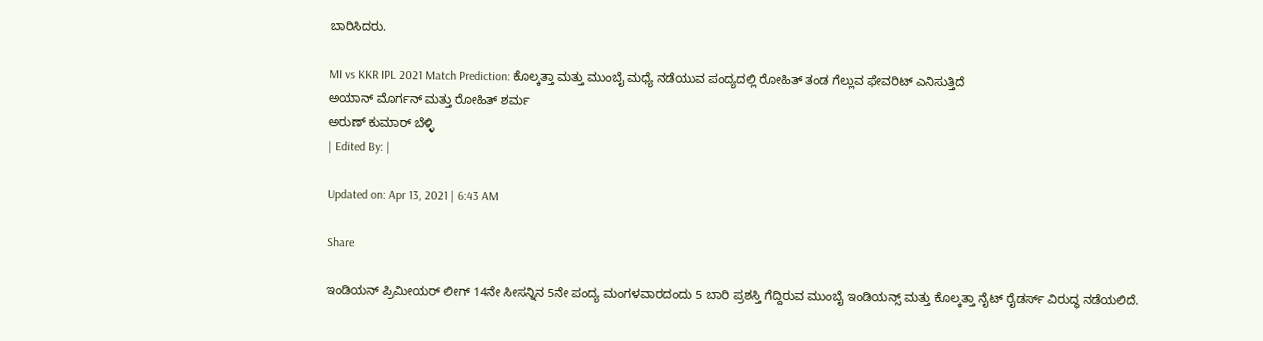ಬಾರಿಸಿದರು.

MI vs KKR IPL 2021 Match Prediction: ಕೊಲ್ಕತ್ತಾ ಮತ್ತು ಮುಂಬೈ ಮಧ್ಯೆ ನಡೆಯುವ ಪಂದ್ಯದಲ್ಲಿ ರೋಹಿತ್ ತಂಡ ಗೆಲ್ಲುವ ಫೇವರಿಟ್ ಎನಿಸುತ್ತಿದೆ
ಅಯಾನ್ ಮೊರ್ಗನ್ ಮತ್ತು ರೋಹಿತ್ ಶರ್ಮ
ಅರುಣ್ ಕುಮಾರ್ ಬೆಳ್ಳಿ
| Edited By: |

Updated on: Apr 13, 2021 | 6:43 AM

Share

ಇಂಡಿಯನ್ ಪ್ರಿಮೀಯರ್ ಲೀಗ್ 14ನೇ ಸೀಸನ್ನಿನ 5ನೇ ಪಂದ್ಯ ಮಂಗಳವಾರದಂದು 5 ಬಾರಿ ಪ್ರಶಸ್ತಿ ಗೆದ್ದಿರುವ ಮುಂಬೈ ಇಂಡಿಯನ್ಸ್ ಮತ್ತು ಕೊಲ್ಕತ್ತಾ ನೈಟ್ ರೈಡರ್ಸ್ ವಿರುದ್ಧ ನಡೆಯಲಿದೆ.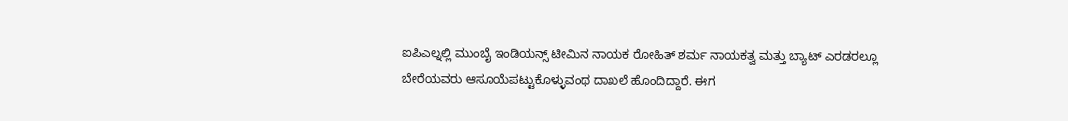ಐಪಿಎಲ್ನಲ್ಲಿ ಮುಂಬೈ ಇಂಡಿಯನ್ಸ್ ಟೀಮಿನ ನಾಯಕ ರೋಹಿತ್ ಶರ್ಮ ನಾಯಕತ್ವ ಮತ್ತು ಬ್ಯಾಟ್ ಎರಡರಲ್ಲೂ ಬೇರೆಯವರು ಆಸೂಯೆಪಟ್ಟುಕೊಳ್ಳುವಂಥ ದಾಖಲೆ ಹೊಂದಿದ್ದಾರೆ. ಈಗ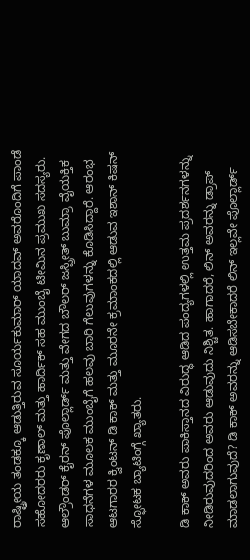ರಾಷ್ಟ್ರೀಯ ತಂಡಕ್ಕೂ ಆಡುತ್ತಿರುವ ಸೂರ್ಯಕುಮಾರ್ ಯಾದವ್ ಅವರೊಂದಿಗೆ ಪಾಂಡೆ ಸಹೋದರರು ಕೃಣಾಲ್ ಮತ್ತು ಹಾರ್ದಿಕ್ ಸಹ ಮುಂಬೈ ಟೀಮಿನ ಪ್ರಮುಖ ಸದಸ್ಯರು. ಆಲ್ರೌಂಡರ್ ಕೈರನ್ ಪೊಲ್ಲಾರ್ಡ್ ಮತ್ತು ವೇಗದ ಬೌಲರ್ ಜಸ್ಪ್ರೀತ್ ಬುಮ್ರಾ ವೈಯಕ್ತಿಕ ಸಾಧನೆಗಳ ಮೂಲಕ ಮುಂಬೈಗೆ ಹಲವು ಬಾರಿ ಗೆಲುವುಗಳನ್ನು ಕೊಡಿಸಿದ್ದಾರೆ. ಆರಂಭ ಆಟಗಾರರ ಕ್ವಿಂಟನ್ ಡಿ ಕಾಕ್ ಮತ್ತು ಮೂರನೇ ಕ್ರಮಾಂಕದಲ್ಲಿ ಆಡುವ ಇಶಾನ್ ಕಿಷನ್ ಸ್ಫೋಟಕ ಬ್ಯಾಟಿಂಗ್ಗೆ ಖ್ಯಾತರು.

ಡಿ ಕಾಕ್ ಅವರು ಪಾಕಿಸ್ತಾನದ ವಿರುದ್ಧ ಆಡಿದ ಪಂದ್ಯಗಳಲ್ಲಿ ಉತ್ತಮ ಪ್ರದರ್ಶನಗಳನ್ನು ನೀಡಿರುವುದರಿಂದ ಅವರು ಆಡುವುದು ನಿಶ್ಚಿತ. ಹಾಗಾದರೆ, ಲಿನ್ ಅವರನ್ನು ಡ್ರಾಪ್ ಮಾಡಲಾಗುವುದೆ? ಡಿ ಕಾಕ್ ಅವರನ್ನು ಆಡಿಸಬೇಕಾದರೆ ಲಿನ್ ಇಲ್ಲವೇ ಪೊಲ್ಲಾರ್ಡ್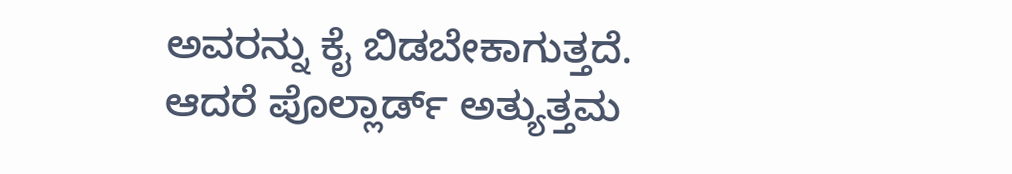ಅವರನ್ನು ಕೈ ಬಿಡಬೇಕಾಗುತ್ತದೆ. ಆದರೆ ಪೊಲ್ಲಾರ್ಡ್ ಅತ್ಯುತ್ತಮ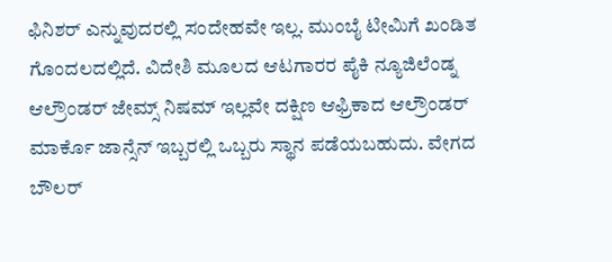ಫಿನಿಶರ್ ಎನ್ನುವುದರಲ್ಲಿ ಸಂದೇಹವೇ ಇಲ್ಲ. ಮುಂಬೈ ಟೀಮಿಗೆ ಖಂಡಿತ ಗೊಂದಲದಲ್ಲಿದೆ. ವಿದೇಶಿ ಮೂಲದ ಆಟಗಾರರ ಪೈಕಿ ನ್ಯೂಜಿಲೆಂಡ್ನ ಆಲ್ರೌಂಡರ್ ಜೇಮ್ಸ್ ನಿಷಮ್ ಇಲ್ಲವೇ ದಕ್ಷಿಣ ಆಫ್ರಿಕಾದ ಆಲ್ರೌಂಡರ್ ಮಾರ್ಕೊ ಜಾನ್ಸೆನ್ ಇಬ್ಬರಲ್ಲಿ ಒಬ್ಬರು ಸ್ಥಾನ ಪಡೆಯಬಹುದು. ವೇಗದ ಬೌಲರ್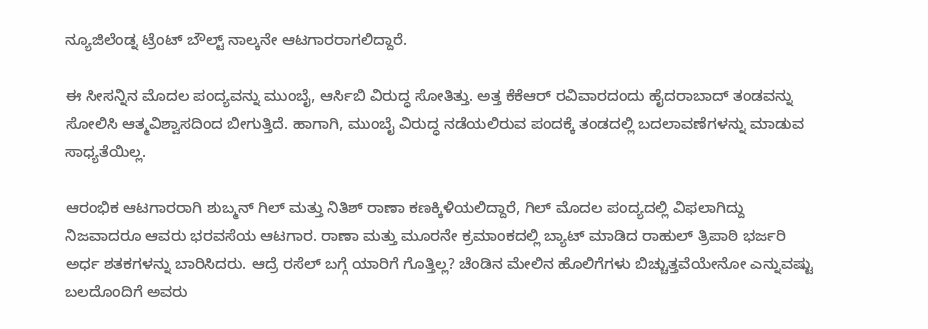ನ್ಯೂಜಿಲೆಂಡ್ನ ಟ್ರೆಂಟ್ ಬೌಲ್ಟ್ ನಾಲ್ಕನೇ ಆಟಗಾರರಾಗಲಿದ್ದಾರೆ.

ಈ ಸೀಸನ್ನಿನ ಮೊದಲ ಪಂದ್ಯವನ್ನು ಮುಂಬೈ, ಆರ್ಸಿಬಿ ವಿರುದ್ಧ ಸೋತಿತ್ತು. ಅತ್ತ ಕೆಕೆಆರ್ ರವಿವಾರದಂದು ಹೈದರಾಬಾದ್ ತಂಡವನ್ನು ಸೋಲಿಸಿ ಆತ್ಮವಿಶ್ವಾಸದಿಂದ ಬೀಗುತ್ತಿದೆ. ಹಾಗಾಗಿ, ಮುಂಬೈ ವಿರುದ್ಧ ನಡೆಯಲಿರುವ ಪಂದಕ್ಕೆ ತಂಡದಲ್ಲಿ ಬದಲಾವಣೆಗಳನ್ನು ಮಾಡುವ ಸಾಧ್ಯತೆಯಿಲ್ಲ.

ಆರಂಭಿಕ ಆಟಗಾರರಾಗಿ ಶುಬ್ಮನ್ ಗಿಲ್ ಮತ್ತು ನಿತಿಶ್ ರಾಣಾ ಕಣಕ್ಕಿಳಿಯಲಿದ್ದಾರೆ, ಗಿಲ್ ಮೊದಲ ಪಂದ್ಯದಲ್ಲಿ ವಿಫಲಾಗಿದ್ದು ನಿಜವಾದರೂ ಆವರು ಭರವಸೆಯ ಆಟಗಾರ. ರಾಣಾ ಮತ್ತು ಮೂರನೇ ಕ್ರಮಾಂಕದಲ್ಲಿ ಬ್ಯಾಟ್ ಮಾಡಿದ ರಾಹುಲ್ ತ್ರಿಪಾಠಿ ಭರ್ಜರಿ ಅರ್ಧ ಶತಕಗಳನ್ನು ಬಾರಿಸಿದರು. ಆದ್ರೆ ರಸೆಲ್ ಬಗ್ಗೆ ಯಾರಿಗೆ ಗೊತ್ತಿಲ್ಲ? ಚೆಂಡಿನ ಮೇಲಿನ ಹೊಲಿಗೆಗಳು ಬಿಚ್ಚುತ್ತವೆಯೇನೋ ಎನ್ನುವಷ್ಟು ಬಲದೊಂದಿಗೆ ಅವರು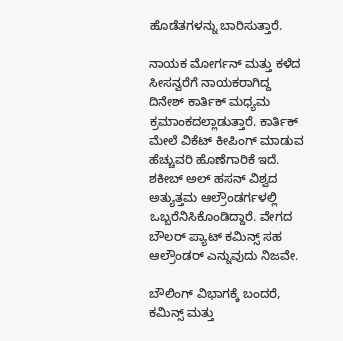ಹೊಡೆತಗಳನ್ನು ಬಾರಿಸುತ್ತಾರೆ.

ನಾಯಕ ಮೋರ್ಗನ್ ಮತ್ತು ಕಳೆದ ಸೀಸನ್ವರೆಗೆ ನಾಯಕರಾಗಿದ್ದ ದಿನೇಶ್ ಕಾರ್ತಿಕ್ ಮಧ್ಯಮ ಕ್ರಮಾಂಕದಲ್ಲಾಡುತ್ತಾರೆ. ಕಾರ್ತಿಕ್ ಮೇಲೆ ವಿಕೆಟ್ ಕೀಪಿಂಗ್ ಮಾಡುವ ಹೆಚ್ಚುವರಿ ಹೊಣೆಗಾರಿಕೆ ಇದೆ. ಶಕೀಬ್ ಅಲ್ ಹಸನ್ ವಿಶ್ವದ ಅತ್ಯುತ್ತಮ ಆಲ್ರೌಂಡರ್ಗಳಲ್ಲಿ ಒಬ್ಬರೆನಿಸಿಕೊಂಡಿದ್ದಾರೆ. ವೇಗದ ಬೌಲರ್ ಪ್ಯಾಟ್ ಕಮಿನ್ಸ್ ಸಹ ಆಲ್ರೌಂಡರ್ ಎನ್ನುವುದು ನಿಜವೇ.

ಬೌಲಿಂಗ್ ವಿಭಾಗಕ್ಕೆ ಬಂದರೆ, ಕಮಿನ್ಸ್ ಮತ್ತು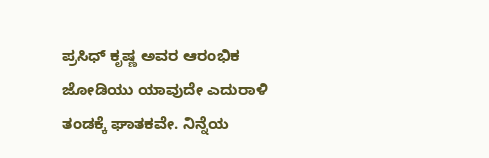ಪ್ರಸಿಧ್ ಕೃಷ್ಣ ಅವರ ಆರಂಭಿಕ ಜೋಡಿಯು ಯಾವುದೇ ಎದುರಾಳಿ ತಂಡಕ್ಕೆ ಘಾತಕವೇ. ನಿನ್ನೆಯ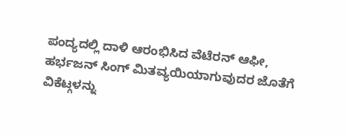ಪಂದ್ಯದಲ್ಲಿ ದಾಳಿ ಆರಂಭಿಸಿದ ವೆಟೆರನ್ ಆಫೀ, ಹರ್ಭಜನ್ ಸಿಂಗ್ ಮಿತವ್ಯಯಿಯಾಗುವುದರ ಜೊತೆಗೆ ವಿಕೆಟ್ಗಳನ್ನು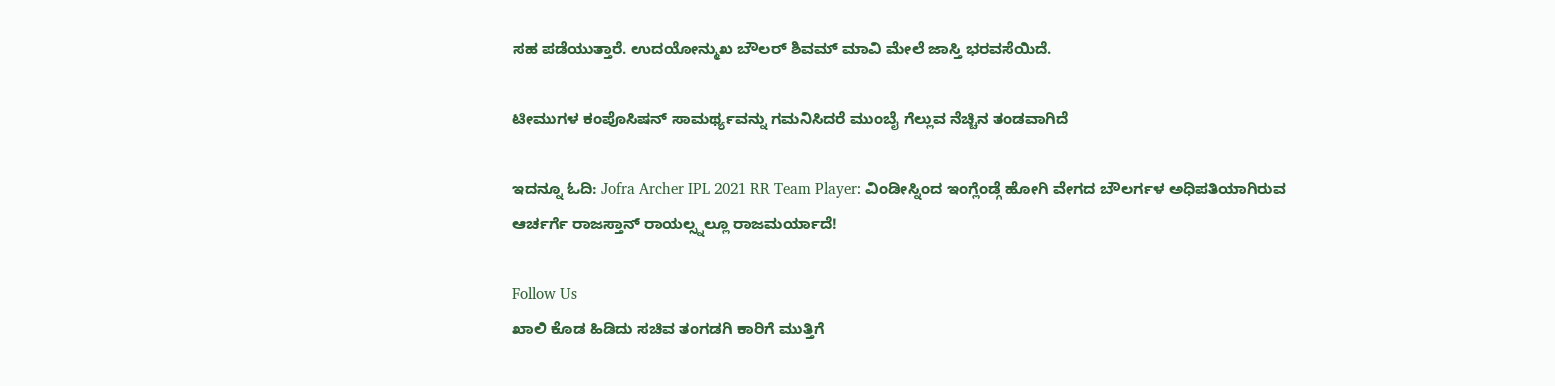ಸಹ ಪಡೆಯುತ್ತಾರೆ. ಉದಯೋನ್ಮುಖ ಬೌಲರ್ ಶಿವಮ್ ಮಾವಿ ಮೇಲೆ ಜಾಸ್ತಿ ಭರವಸೆಯಿದೆ.

ಟೀಮುಗಳ ಕಂಪೊಸಿಷನ್ ಸಾಮರ್ಥ್ಯವನ್ನು ಗಮನಿಸಿದರೆ ಮುಂಬೈ ಗೆಲ್ಲುವ ನೆಚ್ಚಿನ ತಂಡವಾಗಿದೆ

ಇದನ್ನೂ ಓದಿ: Jofra Archer IPL 2021 RR Team Player: ವಿಂಡೀಸ್ನಿಂದ ಇಂಗ್ಲೆಂಡ್ಗೆ ಹೋಗಿ ವೇಗದ ಬೌಲರ್ಗಳ ಅಧಿಪತಿಯಾಗಿರುವ ಆರ್ಚರ್ಗೆ ರಾಜಸ್ತಾನ್ ರಾಯಲ್ಸ್ನಲ್ಲೂ ರಾಜಮರ್ಯಾದೆ!

Follow Us
ಖಾಲಿ ಕೊಡ ಹಿಡಿದು ಸಚಿವ ತಂಗಡಗಿ ಕಾರಿಗೆ ಮುತ್ತಿಗೆ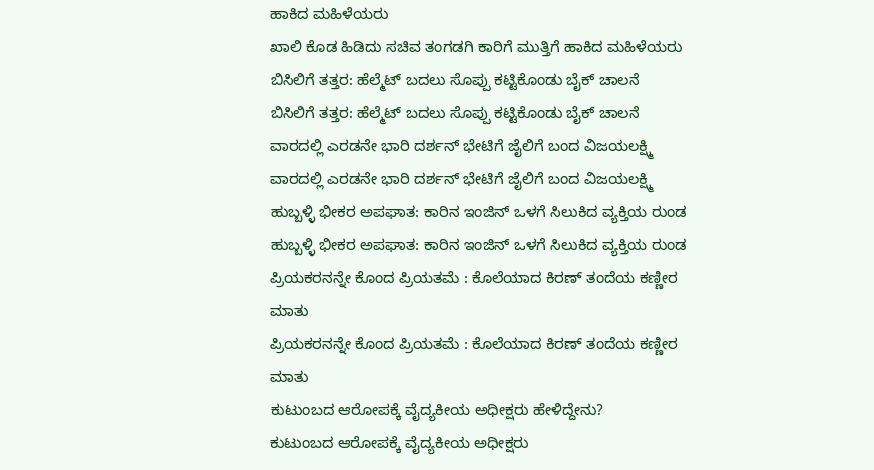ಹಾಕಿದ ಮಹಿಳೆಯರು
ಖಾಲಿ ಕೊಡ ಹಿಡಿದು ಸಚಿವ ತಂಗಡಗಿ ಕಾರಿಗೆ ಮುತ್ತಿಗೆ ಹಾಕಿದ ಮಹಿಳೆಯರು
ಬಿಸಿಲಿಗೆ ತತ್ತರ: ಹೆಲ್ಮೆಟ್ ಬದಲು ಸೊಪ್ಪು ಕಟ್ಟಿಕೊಂಡು ಬೈಕ್ ಚಾಲನೆ
ಬಿಸಿಲಿಗೆ ತತ್ತರ: ಹೆಲ್ಮೆಟ್ ಬದಲು ಸೊಪ್ಪು ಕಟ್ಟಿಕೊಂಡು ಬೈಕ್ ಚಾಲನೆ
ವಾರದಲ್ಲಿ ಎರಡನೇ ಭಾರಿ ದರ್ಶನ್ ಭೇಟಿಗೆ ಜೈಲಿಗೆ ಬಂದ ವಿಜಯಲಕ್ಷ್ಮಿ
ವಾರದಲ್ಲಿ ಎರಡನೇ ಭಾರಿ ದರ್ಶನ್ ಭೇಟಿಗೆ ಜೈಲಿಗೆ ಬಂದ ವಿಜಯಲಕ್ಷ್ಮಿ
ಹುಬ್ಬಳ್ಳಿ ಭೀಕರ ಅಪಘಾತ: ಕಾರಿನ ಇಂಜಿನ್ ಒಳಗೆ ಸಿಲುಕಿದ ವ್ಯಕ್ತಿಯ ರುಂಡ
ಹುಬ್ಬಳ್ಳಿ ಭೀಕರ ಅಪಘಾತ: ಕಾರಿನ ಇಂಜಿನ್ ಒಳಗೆ ಸಿಲುಕಿದ ವ್ಯಕ್ತಿಯ ರುಂಡ
ಪ್ರಿಯಕರನನ್ನೇ ಕೊಂದ ಪ್ರಿಯತಮೆ : ಕೊಲೆಯಾದ ಕಿರಣ್ ತಂದೆಯ ಕಣ್ಣೀರ ಮಾತು
ಪ್ರಿಯಕರನನ್ನೇ ಕೊಂದ ಪ್ರಿಯತಮೆ : ಕೊಲೆಯಾದ ಕಿರಣ್ ತಂದೆಯ ಕಣ್ಣೀರ ಮಾತು
ಕುಟುಂಬದ ಆರೋಪಕ್ಕೆ ವೈದ್ಯಕೀಯ ಅಧೀಕ್ಷರು ಹೇಳಿದ್ದೇನು?
ಕುಟುಂಬದ ಆರೋಪಕ್ಕೆ ವೈದ್ಯಕೀಯ ಅಧೀಕ್ಷರು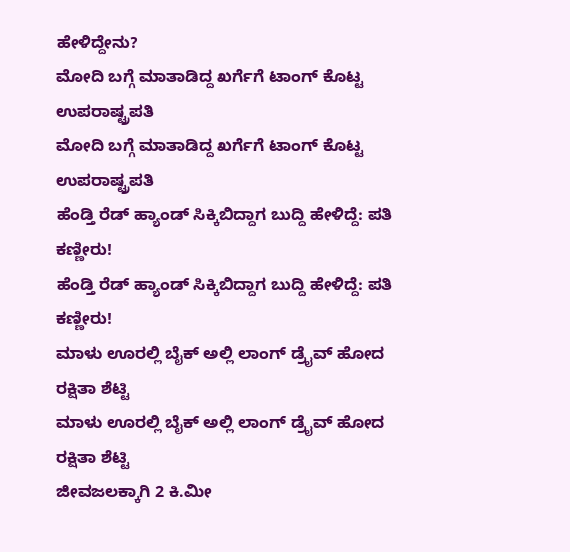ಹೇಳಿದ್ದೇನು?
ಮೋದಿ ಬಗ್ಗೆ ಮಾತಾಡಿದ್ದ ಖರ್ಗೆಗೆ ಟಾಂಗ್ ಕೊಟ್ಟ ಉಪರಾಷ್ಟ್ರಪತಿ
ಮೋದಿ ಬಗ್ಗೆ ಮಾತಾಡಿದ್ದ ಖರ್ಗೆಗೆ ಟಾಂಗ್ ಕೊಟ್ಟ ಉಪರಾಷ್ಟ್ರಪತಿ
ಹೆಂಡ್ತಿ ರೆಡ್ ಹ್ಯಾಂಡ್ ಸಿಕ್ಕಿಬಿದ್ದಾಗ ಬುದ್ದಿ ಹೇಳಿದ್ದೆ: ಪತಿ ಕಣ್ಣೀರು!
ಹೆಂಡ್ತಿ ರೆಡ್ ಹ್ಯಾಂಡ್ ಸಿಕ್ಕಿಬಿದ್ದಾಗ ಬುದ್ದಿ ಹೇಳಿದ್ದೆ: ಪತಿ ಕಣ್ಣೀರು!
ಮಾಳು ಊರಲ್ಲಿ ಬೈಕ್ ಅಲ್ಲಿ ಲಾಂಗ್ ಡ್ರೈವ್ ಹೋದ ರಕ್ಷಿತಾ ಶೆಟ್ಟಿ
ಮಾಳು ಊರಲ್ಲಿ ಬೈಕ್ ಅಲ್ಲಿ ಲಾಂಗ್ ಡ್ರೈವ್ ಹೋದ ರಕ್ಷಿತಾ ಶೆಟ್ಟಿ
ಜೀವಜಲಕ್ಕಾಗಿ 2 ಕಿ.ಮೀ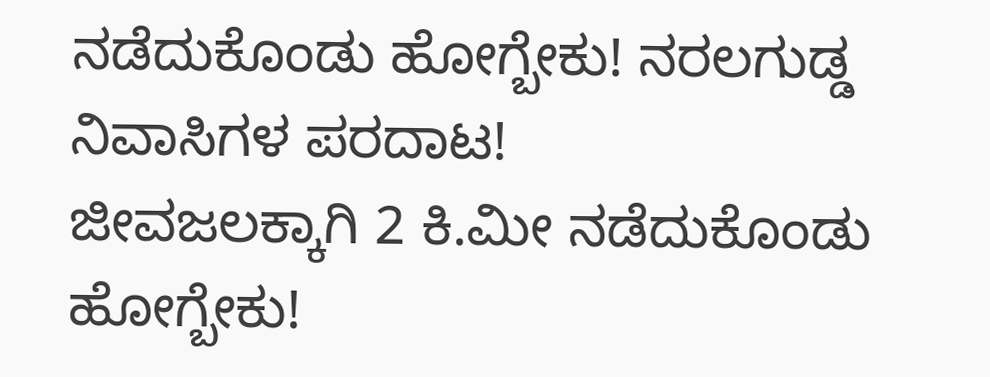ನಡೆದುಕೊಂಡು ಹೋಗ್ಬೇಕು! ನರಲಗುಡ್ಡ ನಿವಾಸಿಗಳ ಪರದಾಟ!
ಜೀವಜಲಕ್ಕಾಗಿ 2 ಕಿ.ಮೀ ನಡೆದುಕೊಂಡು ಹೋಗ್ಬೇಕು!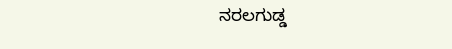ನರಲಗುಡ್ಡ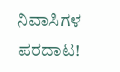ನಿವಾಸಿಗಳ ಪರದಾಟ!